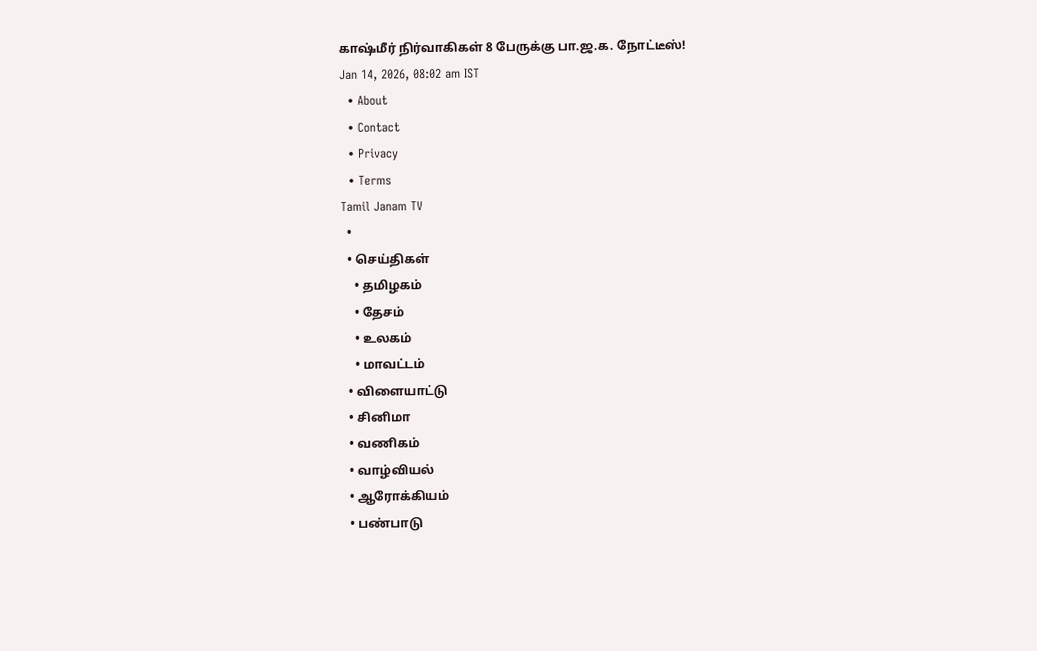காஷ்மீர் நிர்வாகிகள் 8 பேருக்கு பா.ஜ.க. நோட்டீஸ்!
Jan 14, 2026, 08:02 am IST
  • About
  • Contact
  • Privacy
  • Terms
Tamil Janam TV
  •
  • செய்திகள்
    • தமிழகம்
    • தேசம்
    • உலகம்
    • மாவட்டம்
  • விளையாட்டு
  • சினிமா
  • வணிகம்
  • வாழ்வியல்
  • ஆரோக்கியம்
  • பண்பாடு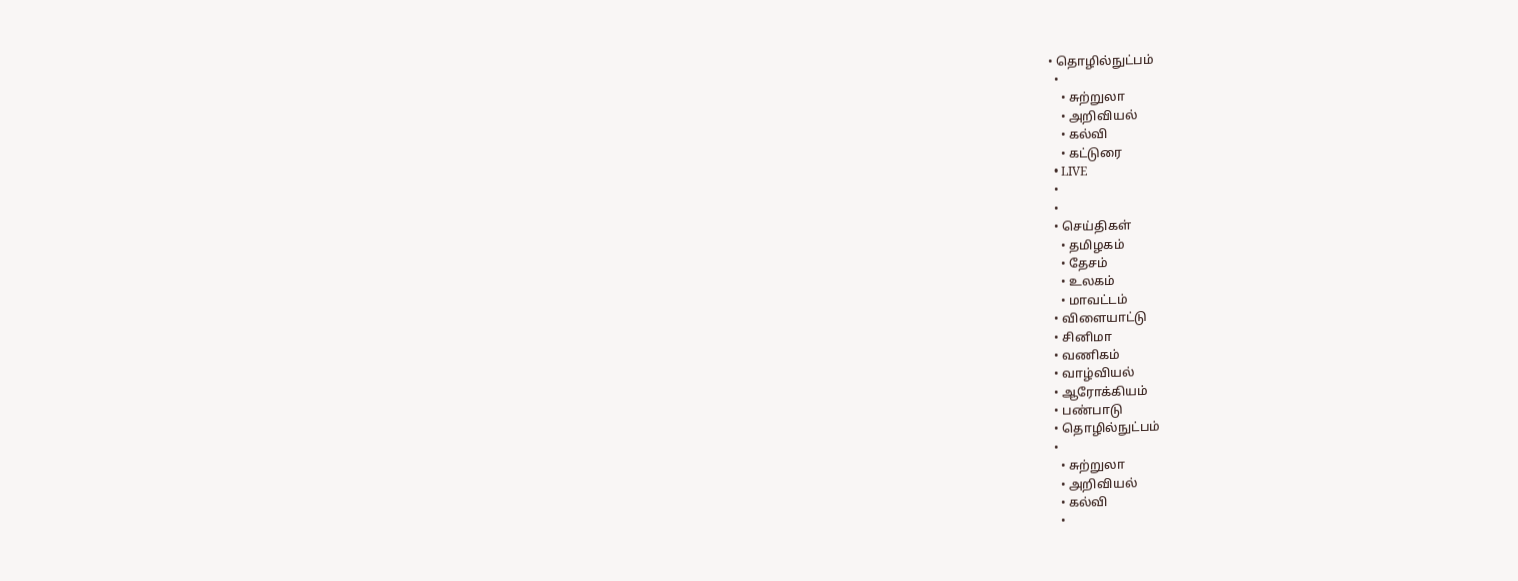• தொழில்நுட்பம்
  •
    • சுற்றுலா
    • அறிவியல்
    • கல்வி
    • கட்டுரை
  • LIVE
  •
  •
  • செய்திகள்
    • தமிழகம்
    • தேசம்
    • உலகம்
    • மாவட்டம்
  • விளையாட்டு
  • சினிமா
  • வணிகம்
  • வாழ்வியல்
  • ஆரோக்கியம்
  • பண்பாடு
  • தொழில்நுட்பம்
  •
    • சுற்றுலா
    • அறிவியல்
    • கல்வி
    •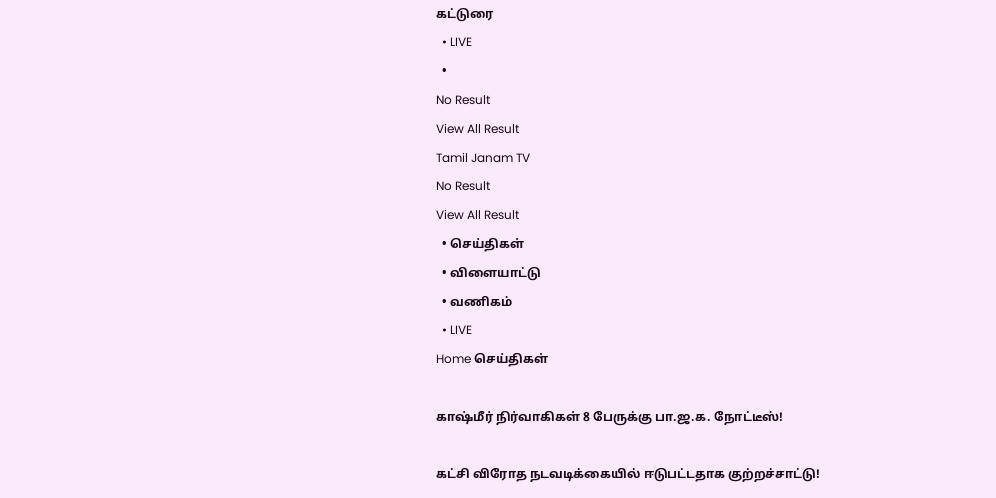கட்டுரை
  • LIVE
  •
No Result
View All Result
Tamil Janam TV
No Result
View All Result
  • செய்திகள்
  • விளையாட்டு
  • வணிகம்
  • LIVE
Home செய்திகள்

காஷ்மீர் நிர்வாகிகள் 8 பேருக்கு பா.ஜ.க. நோட்டீஸ்!

கட்சி விரோத நடவடிக்கையில் ஈடுபட்டதாக குற்றச்சாட்டு!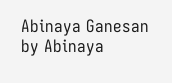Abinaya Ganesan by Abinaya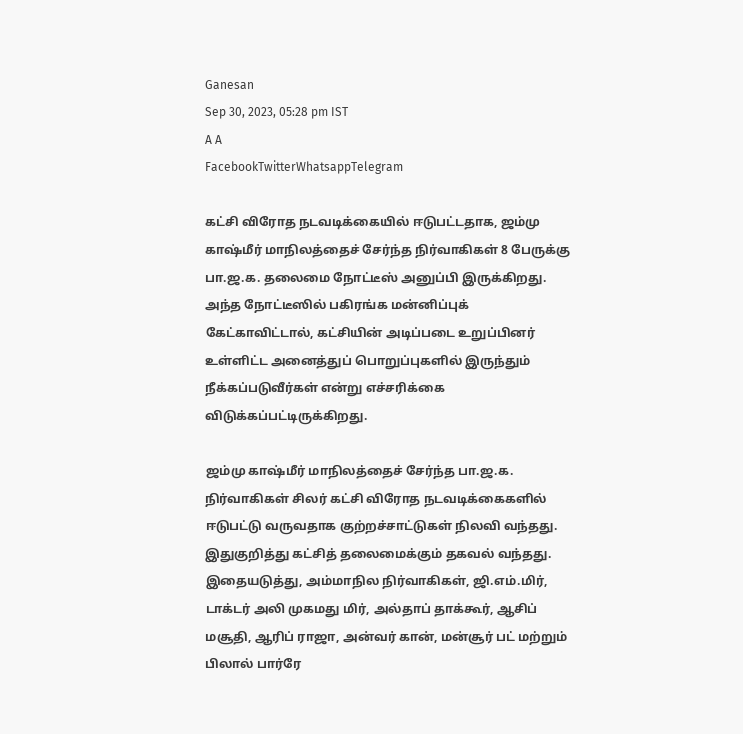Ganesan
Sep 30, 2023, 05:28 pm IST
A A
FacebookTwitterWhatsappTelegram

கட்சி விரோத நடவடிக்கையில் ஈடுபட்டதாக, ஜம்மு காஷ்மீர் மாநிலத்தைச் சேர்ந்த நிர்வாகிகள் 8 பேருக்கு பா.ஜ.க. தலைமை நோட்டீஸ் அனுப்பி இருக்கிறது. அந்த நோட்டீஸில் பகிரங்க மன்னிப்புக் கேட்காவிட்டால், கட்சியின் அடிப்படை உறுப்பினர் உள்ளிட்ட அனைத்துப் பொறுப்புகளில் இருந்தும் நீக்கப்படுவீர்கள் என்று எச்சரிக்கை விடுக்கப்பட்டிருக்கிறது.

ஜம்மு காஷ்மீர் மாநிலத்தைச் சேர்ந்த பா.ஜ.க. நிர்வாகிகள் சிலர் கட்சி விரோத நடவடிக்கைகளில் ஈடுபட்டு வருவதாக குற்றச்சாட்டுகள் நிலவி வந்தது. இதுகுறித்து கட்சித் தலைமைக்கும் தகவல் வந்தது. இதையடுத்து, அம்மாநில நிர்வாகிகள், ஜி.எம்.மிர், டாக்டர் அலி முகமது மிர், அல்தாப் தாக்கூர், ஆசிப் மசூதி, ஆரிப் ராஜா, அன்வர் கான், மன்சூர் பட் மற்றும் பிலால் பார்ரே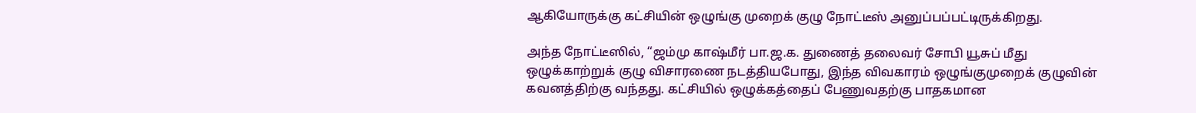ஆகியோருக்கு கட்சியின் ஒழுங்கு முறைக் குழு நோட்டீஸ் அனுப்பப்பட்டிருக்கிறது.

அந்த நோட்டீஸில், “ஜம்மு காஷ்மீர் பா.ஜ.க. துணைத் தலைவர் சோபி யூசுப் மீது ஒழுக்காற்றுக் குழு விசாரணை நடத்தியபோது, இந்த விவகாரம் ஒழுங்குமுறைக் குழுவின் கவனத்திற்கு வந்தது. கட்சியில் ஒழுக்கத்தைப் பேணுவதற்கு பாதகமான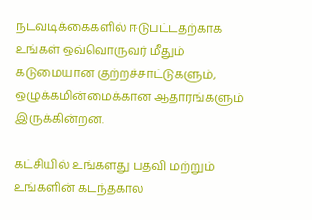நடவடிக்கைகளில் ஈடுபட்டதற்காக உங்கள் ஒவ்வொருவர் மீதும் கடுமையான குற்றச்சாட்டுகளும், ஒழுக்கமின்மைக்கான ஆதாரங்களும் இருக்கின்றன.

கட்சியில் உங்களது பதவி மற்றும் உங்களின் கடந்தகால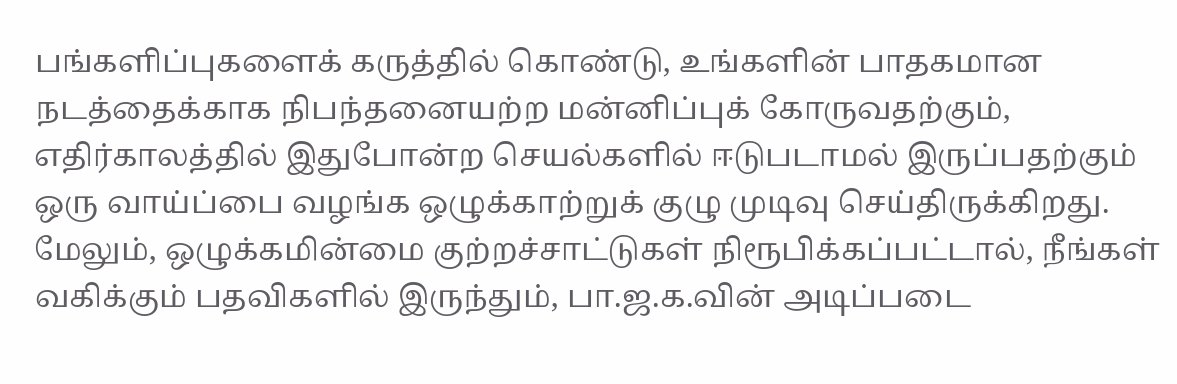பங்களிப்புகளைக் கருத்தில் கொண்டு, உங்களின் பாதகமான நடத்தைக்காக நிபந்தனையற்ற மன்னிப்புக் கோருவதற்கும், எதிர்காலத்தில் இதுபோன்ற செயல்களில் ஈடுபடாமல் இருப்பதற்கும் ஒரு வாய்ப்பை வழங்க ஒழுக்காற்றுக் குழு முடிவு செய்திருக்கிறது. மேலும், ஒழுக்கமின்மை குற்றச்சாட்டுகள் நிரூபிக்கப்பட்டால், நீங்கள் வகிக்கும் பதவிகளில் இருந்தும், பா.ஜ.க.வின் அடிப்படை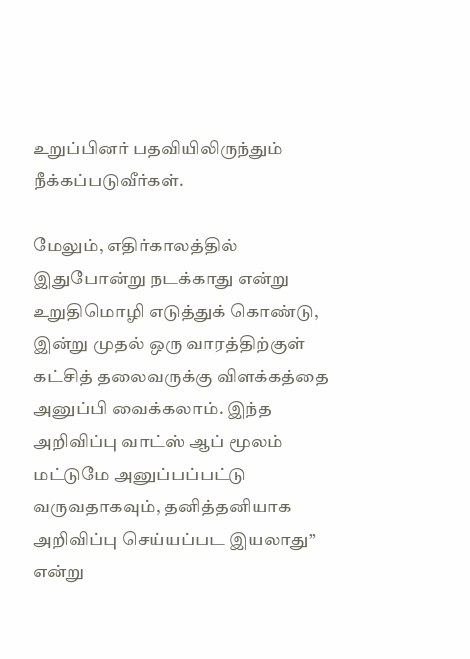உறுப்பினர் பதவியிலிருந்தும் நீக்கப்படுவீர்கள்.

மேலும், எதிர்காலத்தில் இதுபோன்று நடக்காது என்று உறுதிமொழி எடுத்துக் கொண்டு, இன்று முதல் ஒரு வாரத்திற்குள் கட்சித் தலைவருக்கு விளக்கத்தை அனுப்பி வைக்கலாம். இந்த அறிவிப்பு வாட்ஸ் ஆப் மூலம் மட்டுமே அனுப்பப்பட்டு வருவதாகவும், தனித்தனியாக அறிவிப்பு செய்யப்பட இயலாது” என்று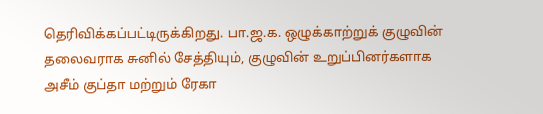தெரிவிக்கப்பட்டிருக்கிறது. பா.ஜ.க. ஒழுக்காற்றுக் குழுவின் தலைவராக சுனில் சேத்தியும், குழுவின் உறுப்பினர்களாக அசீம் குப்தா மற்றும் ரேகா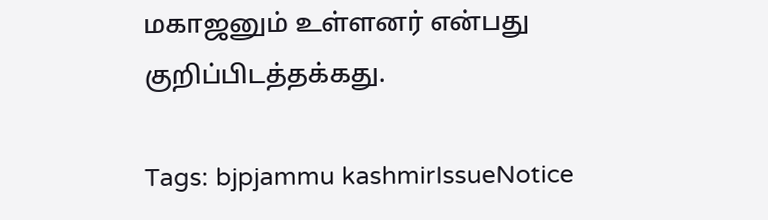மகாஜனும் உள்ளனர் என்பது குறிப்பிடத்தக்கது.

Tags: bjpjammu kashmirIssueNotice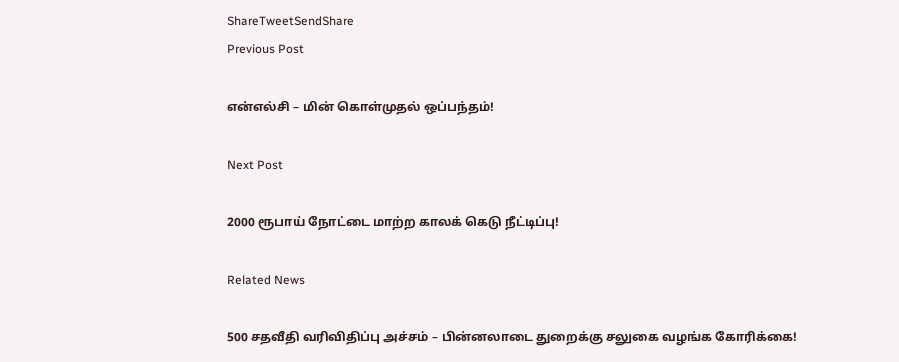ShareTweetSendShare
Previous Post

என்எல்சி – மின் கொள்முதல் ஒப்பந்தம்!

Next Post

2000 ரூபாய் நோட்டை மாற்ற காலக் கெடு நீட்டிப்பு!

Related News

500 சதவீதி வரிவிதிப்பு அச்சம் – பின்னலாடை துறைக்கு சலுகை வழங்க கோரிக்கை!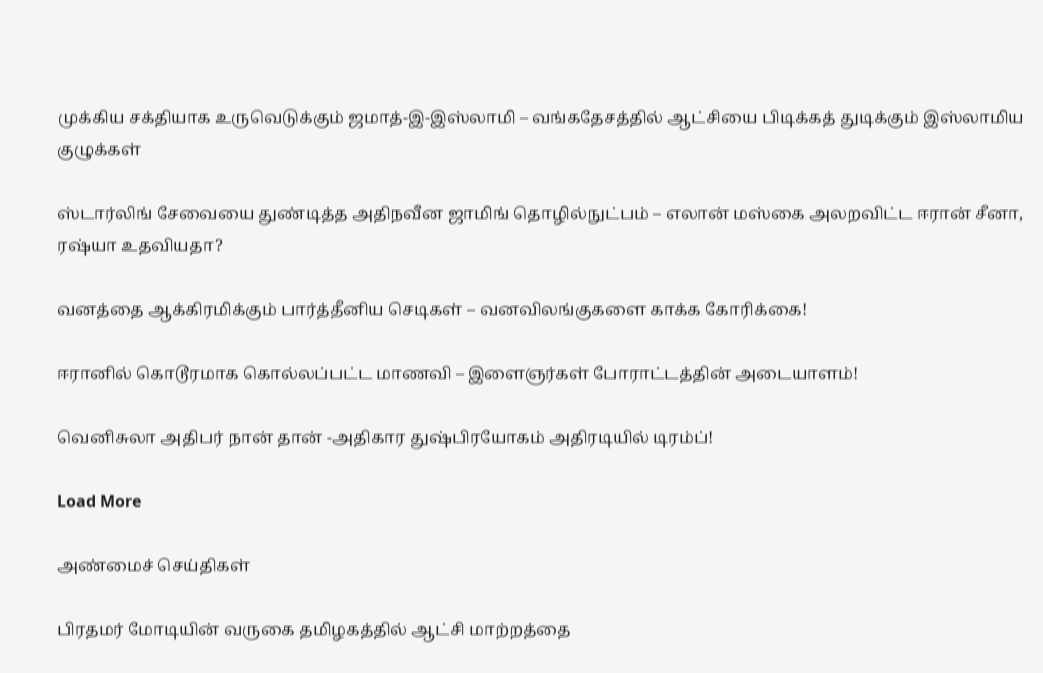முக்கிய சக்தியாக உருவெடுக்கும் ஜமாத்-இ-இஸ்லாமி – வங்கதேசத்தில் ஆட்சியை பிடிக்கத் துடிக்கும் இஸ்லாமிய குழுக்கள்

ஸ்டார்லிங் சேவையை துண்டித்த அதிநவீன ஜாமிங் தொழில்நுட்பம் – எலான் மஸ்கை அலறவிட்ட ஈரான் சீனா, ரஷ்யா உதவியதா?

வனத்தை ஆக்கிரமிக்கும் பார்த்தீனிய செடிகள் – வனவிலங்குகளை காக்க கோரிக்கை!

ஈரானில் கொடூரமாக கொல்லப்பட்ட மாணவி – இளைஞர்கள் போராட்டத்தின் அடையாளம்!

வெனிசுலா அதிபர் நான் தான் -அதிகார துஷ்பிரயோகம் அதிரடியில் டிரம்ப்!

Load More

அண்மைச் செய்திகள்

பிரதமர் மோடியின் வருகை தமிழகத்தில் ஆட்சி மாற்றத்தை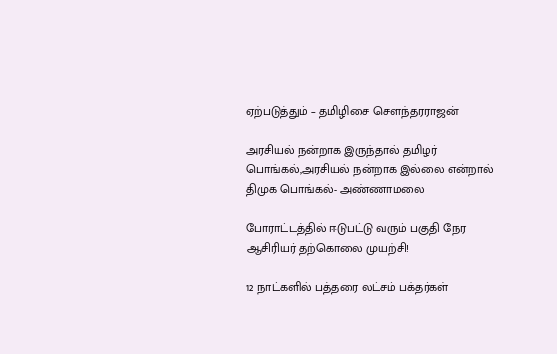ஏற்படுத்தும் – தமிழிசை சௌந்தரராஜன்

அரசியல் நன்றாக இருந்தால் தமிழர் பொங்கல்,அரசியல் நன்றாக இல்லை என்றால் திமுக பொங்கல்- அண்ணாமலை

போராட்டத்தில் ஈடுபட்டு வரும் பகுதி நேர ஆசிரியர் தற்கொலை முயற்சி!

12 நாட்களில் பத்தரை லட்சம் பக்தர்கள்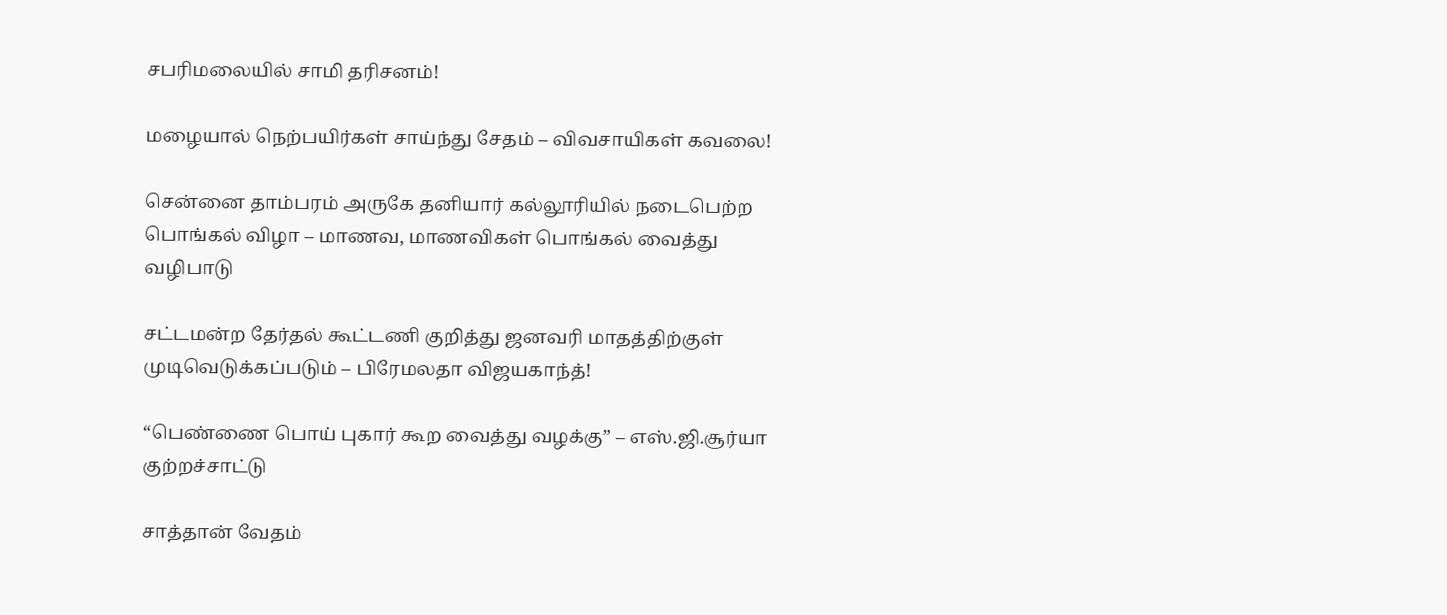சபரிமலையில் சாமி தரிசனம்!

மழையால் நெற்பயிர்கள் சாய்ந்து சேதம் – விவசாயிகள் கவலை!

சென்னை தாம்பரம் அருகே தனியார் கல்லூரியில் நடைபெற்ற பொங்கல் விழா – மாணவ, மாணவிகள் பொங்கல் வைத்து வழிபாடு

சட்டமன்ற தேர்தல் கூட்டணி குறித்து ஜனவரி மாதத்திற்குள் முடிவெடுக்கப்படும் – பிரேமலதா விஜயகாந்த்!

“பெண்ணை பொய் புகார் கூற வைத்து வழக்கு” – எஸ்.ஜி.சூர்யா குற்றச்சாட்டு

சாத்தான் வேதம்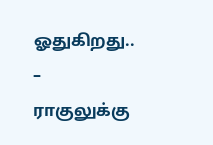ஓதுகிறது.. – ராகுலுக்கு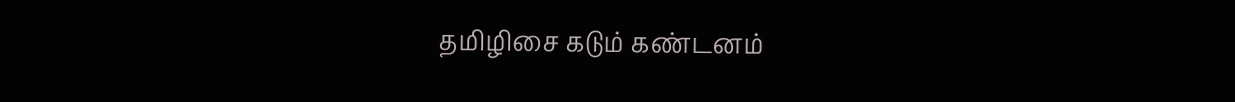தமிழிசை கடும் கண்டனம்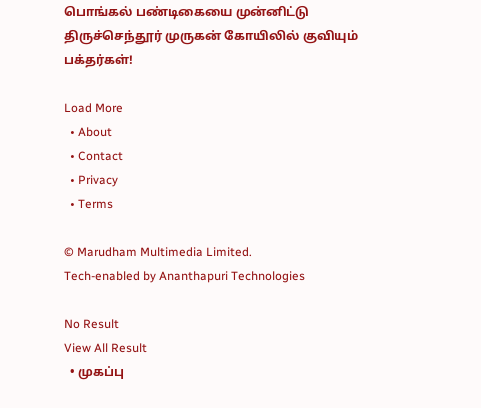பொங்கல் பண்டிகையை முன்னிட்டு திருச்செந்தூர் முருகன் கோயிலில் குவியும் பக்தர்கள்!

Load More
  • About
  • Contact
  • Privacy
  • Terms

© Marudham Multimedia Limited.
Tech-enabled by Ananthapuri Technologies

No Result
View All Result
  • முகப்பு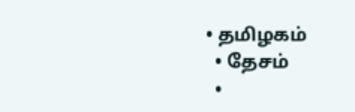• தமிழகம்
  • தேசம்
  •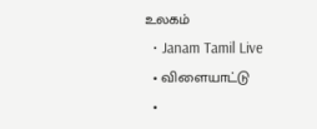உலகம்
  • Janam Tamil Live
  • விளையாட்டு
  •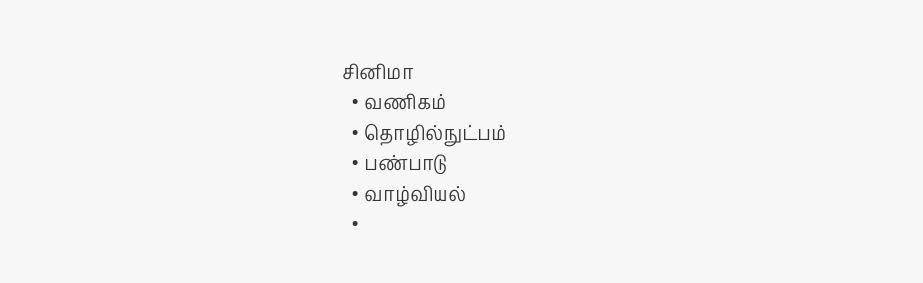சினிமா
  • வணிகம்
  • தொழில்நுட்பம்
  • பண்பாடு
  • வாழ்வியல்
  •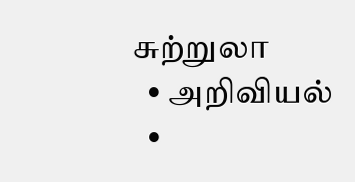சுற்றுலா
  • அறிவியல்
  •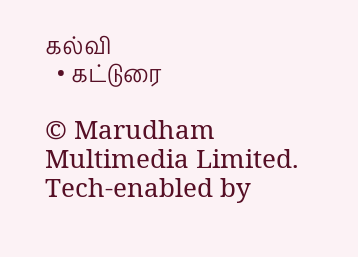கல்வி
  • கட்டுரை

© Marudham Multimedia Limited.
Tech-enabled by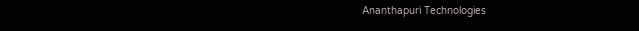Ananthapuri Technologies